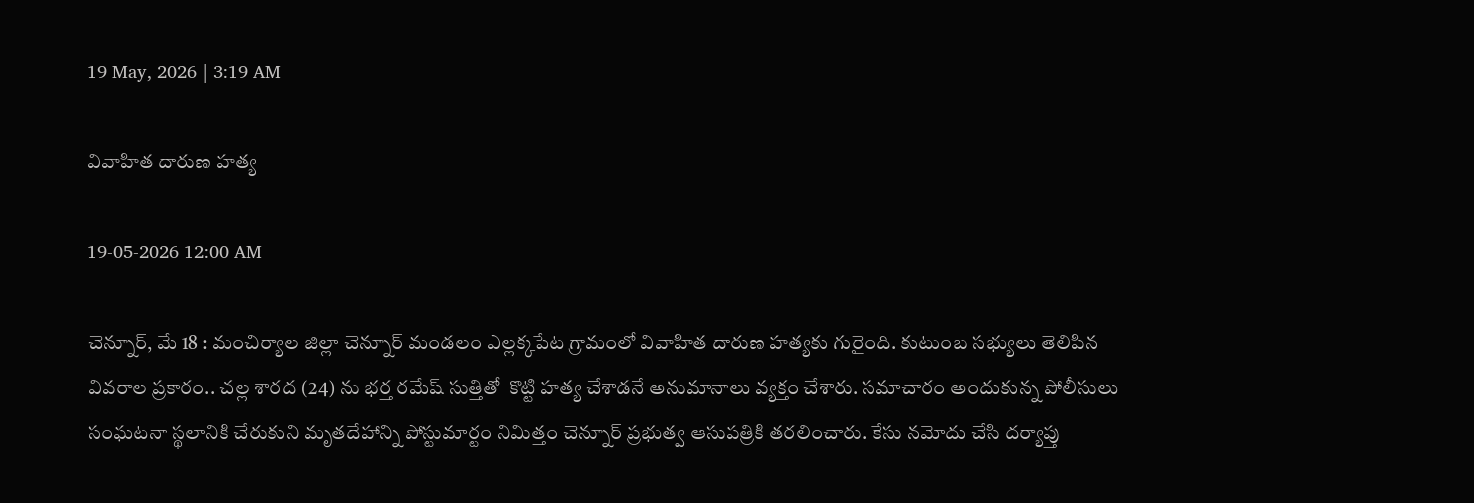19 May, 2026 | 3:19 AM

వివాహిత దారుణ హత్య

19-05-2026 12:00 AM

చెన్నూర్, మే 18 : మంచిర్యాల జిల్లా చెన్నూర్ మండలం ఎల్లక్కపేట గ్రామంలో వివాహిత దారుణ హత్యకు గురైంది. కుటుంబ సభ్యులు తెలిపిన వివరాల ప్రకారం.. చల్ల శారద (24) ను భర్త రమేష్ సుత్తితో  కొట్టి హత్య చేశాడనే అనుమానాలు వ్యక్తం చేశారు. సమాచారం అందుకున్న పోలీసులు సంఘటనా స్థలానికి చేరుకుని మృతదేహాన్ని పోస్టుమార్టం నిమిత్తం చెన్నూర్ ప్రభుత్వ ఆసుపత్రికి తరలించారు. కేసు నమోదు చేసి దర్యాప్తు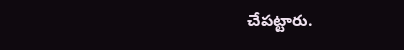చేపట్టారు.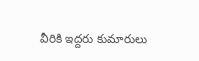వీరికి ఇద్దరు కుమారులు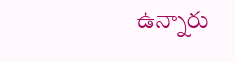ఉన్నారు